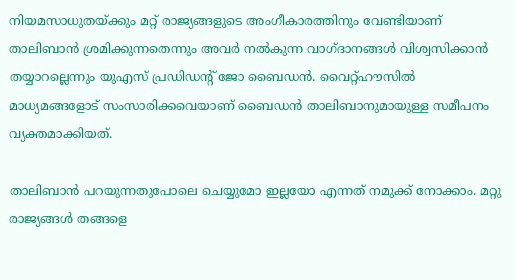നിയമസാധുതയ്ക്കും മറ്റ് രാജ്യങ്ങളുടെ അംഗീകാരത്തിനും വേണ്ടിയാണ് താലിബാന്‍ ശ്രമിക്കുന്നതെന്നും അവര്‍ നല്‍കുന്ന വാഗ്ദാനങ്ങള്‍ വിശ്വസിക്കാന്‍ തയ്യാറല്ലെന്നും യുഎസ് പ്രഡിഡന്റ് ജോ ബൈഡന്‍. വൈറ്റ്‌ഹൗസില്‍ മാധ്യമങ്ങളോട് സംസാരിക്കവെയാണ് ബൈഡന്‍ താലിബാനുമായുള്ള സമീപനം വ്യക്തമാക്കിയത്.

താലിബാന്‍ പറയുന്നതുപോലെ ചെയ്യുമോ ഇല്ലയോ എന്നത് നമുക്ക് നോക്കാം. മറ്റു രാജ്യങ്ങള്‍ തങ്ങളെ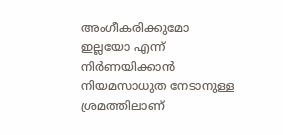അംഗീകരിക്കുമോ ഇല്ലയോ എന്ന് നിര്‍ണയിക്കാന്‍ നിയമസാധുത നേടാനുള്ള ശ്രമത്തിലാണ്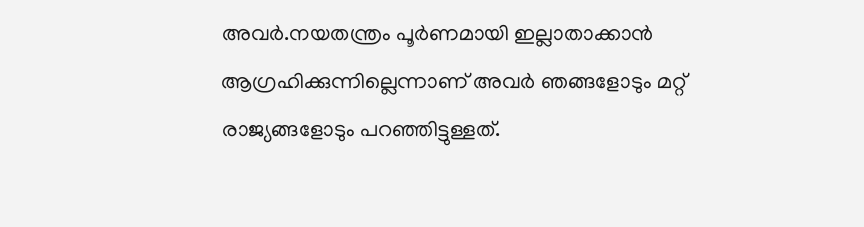അവര്‍.നയതന്ത്രം പൂര്‍ണമായി ഇല്ലാതാക്കാന്‍ ആഗ്രഹിക്കുന്നില്ലെന്നാണ് അവര്‍ ഞങ്ങളോടും മറ്റ് രാജ്യങ്ങളോടും പറഞ്ഞിട്ടുള്ളത്.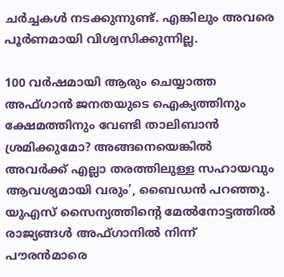ചര്‍ച്ചകള്‍ നടക്കുന്നുണ്ട്. എങ്കിലും അവരെ പൂര്‍ണമായി വിശ്വസിക്കുന്നില്ല.

100 വര്‍ഷമായി ആരും ചെയ്യാത്ത അഫ്‌ഗാന്‍ ജനതയുടെ ഐക്യത്തിനും ക്ഷേമത്തിനും വേണ്ടി താലിബാന്‍ ശ്രമിക്കുമോ? അങ്ങനെയെങ്കില്‍ അവര്‍ക്ക് എല്ലാ തരത്തിലുള്ള സഹായവും ആവശ്യമായി വരും’, ബൈഡന്‍ പറഞ്ഞു. യുഎസ് സൈന്യത്തിന്റെ മേല്‍നോട്ടത്തില്‍ രാജ്യങ്ങള്‍ അഫ്ഗാനില്‍ നിന്ന് പൗരന്‍മാരെ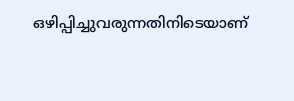ഒഴിപ്പിച്ചുവരുന്നതിനിടെയാണ്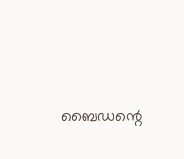ബൈഡന്റെ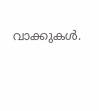വാക്കുകള്‍.